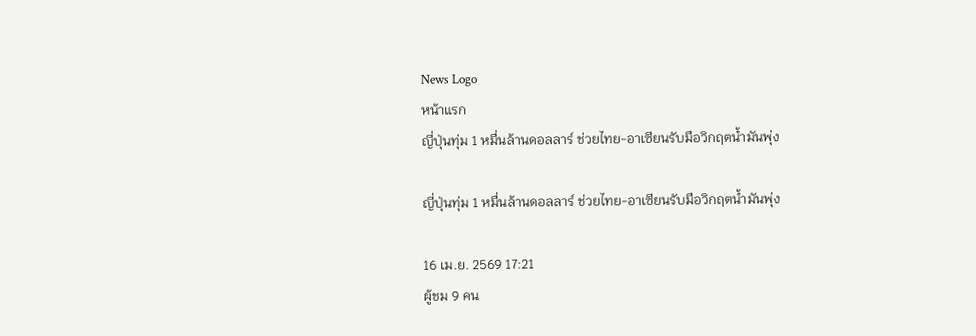News Logo
หน้าแรก
ญี่ปุ่นทุ่ม 1 หมื่นล้านดอลลาร์ ช่วยไทย-อาเซียนรับมือวิกฤตน้ำมันพุ่ง

ญี่ปุ่นทุ่ม 1 หมื่นล้านดอลลาร์ ช่วยไทย-อาเซียนรับมือวิกฤตน้ำมันพุ่ง

16 เม.ย. 2569 17:21
ผู้ชม 9 คน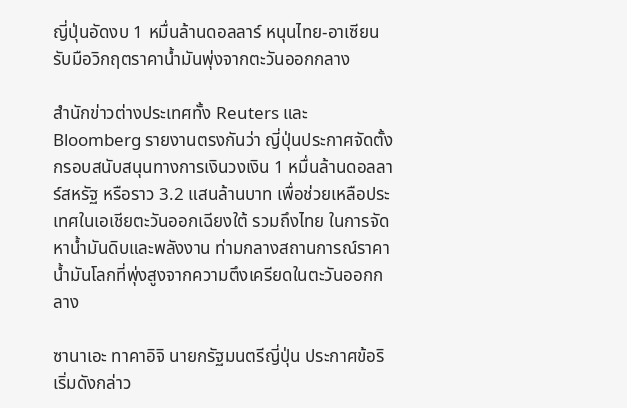ญี่ปุ่นอัดงบ 1 หมื่นล้านดอลลาร์ หนุนไทย-อาเซียน รับมือวิกฤตราคาน้ำมันพุ่งจากตะวันออกกลาง

สำนักข่าวต่างประเทศทั้ง Reuters และ Bloomberg รายงานตรงกันว่า ญี่ปุ่นประกาศจัดตั้งกรอบสนับสนุนทางการเงินวงเงิน 1 หมื่นล้านดอลลาร์สหรัฐ หรือราว 3.2 แสนล้านบาท เพื่อช่วยเหลือประเทศในเอเชียตะวันออกเฉียงใต้ รวมถึงไทย ในการจัดหาน้ำมันดิบและพลังงาน ท่ามกลางสถานการณ์ราคาน้ำมันโลกที่พุ่งสูงจากความตึงเครียดในตะวันออกกลาง

ซานาเอะ ทาคาอิจิ นายกรัฐมนตรีญี่ปุ่น ประกาศข้อริเริ่มดังกล่าว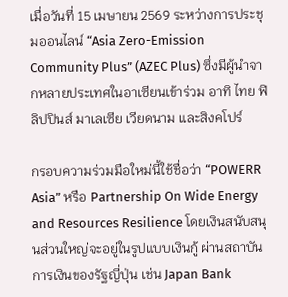เมื่อวันที่ 15 เมษายน 2569 ระหว่างการประชุมออนไลน์ “Asia Zero-Emission Community Plus” (AZEC Plus) ซึ่งมีผู้นำจากหลายประเทศในอาเซียนเข้าร่วม อาทิ ไทย ฟิลิปปินส์ มาเลเซีย เวียดนาม และสิงคโปร์

กรอบความร่วมมือใหม่นี้ใช้ชื่อว่า “POWERR Asia” หรือ Partnership On Wide Energy and Resources Resilience โดยเงินสนับสนุนส่วนใหญ่จะอยู่ในรูปแบบเงินกู้ ผ่านสถาบันการเงินของรัฐญี่ปุ่น เช่น Japan Bank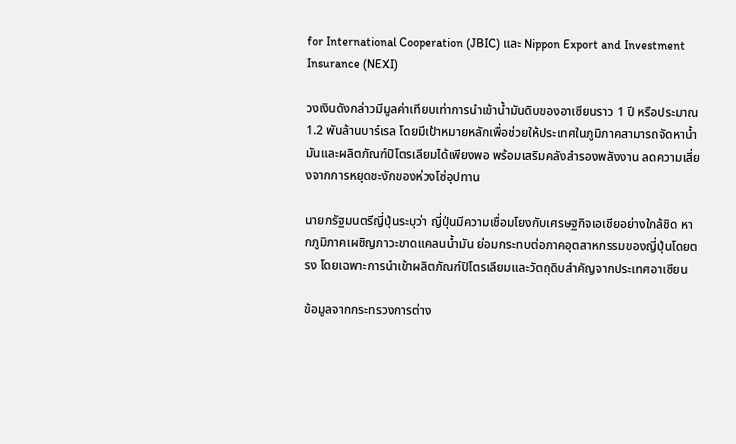for International Cooperation (JBIC) และ Nippon Export and Investment Insurance (NEXI)

วงเงินดังกล่าวมีมูลค่าเทียบเท่าการนำเข้าน้ำมันดิบของอาเซียนราว 1 ปี หรือประมาณ 1.2 พันล้านบาร์เรล โดยมีเป้าหมายหลักเพื่อช่วยให้ประเทศในภูมิภาคสามารถจัดหาน้ำมันและผลิตภัณฑ์ปิโตรเลียมได้เพียงพอ พร้อมเสริมคลังสำรองพลังงาน ลดความเสี่ยงจากการหยุดชะงักของห่วงโซ่อุปทาน

นายกรัฐมนตรีญี่ปุ่นระบุว่า ญี่ปุ่นมีความเชื่อมโยงกับเศรษฐกิจเอเชียอย่างใกล้ชิด หากภูมิภาคเผชิญภาวะขาดแคลนน้ำมัน ย่อมกระทบต่อภาคอุตสาหกรรมของญี่ปุ่นโดยตรง โดยเฉพาะการนำเข้าผลิตภัณฑ์ปิโตรเลียมและวัตถุดิบสำคัญจากประเทศอาเซียน

ข้อมูลจากกระทรวงการต่าง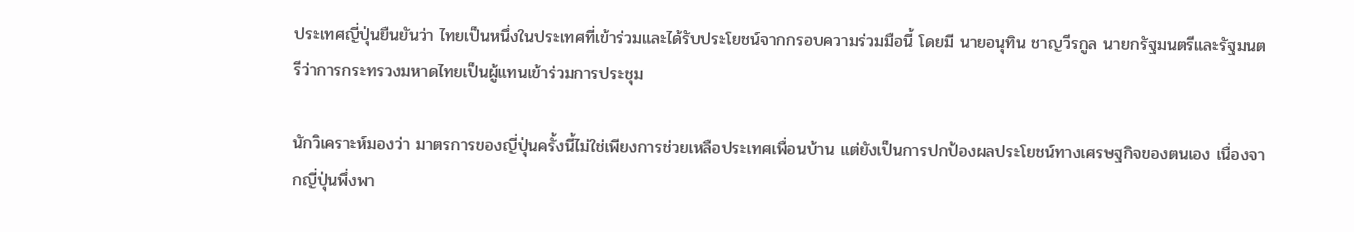ประเทศญี่ปุ่นยืนยันว่า ไทยเป็นหนึ่งในประเทศที่เข้าร่วมและได้รับประโยชน์จากกรอบความร่วมมือนี้ โดยมี นายอนุทิน ชาญวีรกูล นายกรัฐมนตรีและรัฐมนตรีว่าการกระทรวงมหาดไทยเป็นผู้แทนเข้าร่วมการประชุม

นักวิเคราะห์มองว่า มาตรการของญี่ปุ่นครั้งนี้ไม่ใช่เพียงการช่วยเหลือประเทศเพื่อนบ้าน แต่ยังเป็นการปกป้องผลประโยชน์ทางเศรษฐกิจของตนเอง เนื่องจากญี่ปุ่นพึ่งพา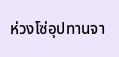ห่วงโซ่อุปทานจา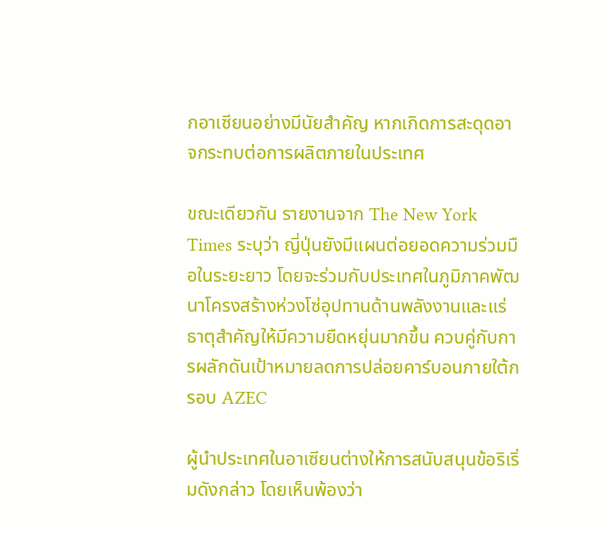กอาเซียนอย่างมีนัยสำคัญ หากเกิดการสะดุดอาจกระทบต่อการผลิตภายในประเทศ

ขณะเดียวกัน รายงานจาก The New York Times ระบุว่า ญี่ปุ่นยังมีแผนต่อยอดความร่วมมือในระยะยาว โดยจะร่วมกับประเทศในภูมิภาคพัฒนาโครงสร้างห่วงโซ่อุปทานด้านพลังงานและแร่ธาตุสำคัญให้มีความยืดหยุ่นมากขึ้น ควบคู่กับการผลักดันเป้าหมายลดการปล่อยคาร์บอนภายใต้กรอบ AZEC

ผู้นำประเทศในอาเซียนต่างให้การสนับสนุนข้อริเริ่มดังกล่าว โดยเห็นพ้องว่า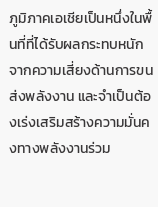ภูมิภาคเอเชียเป็นหนึ่งในพื้นที่ที่ได้รับผลกระทบหนักจากความเสี่ยงด้านการขนส่งพลังงาน และจำเป็นต้องเร่งเสริมสร้างความมั่นคงทางพลังงานร่วม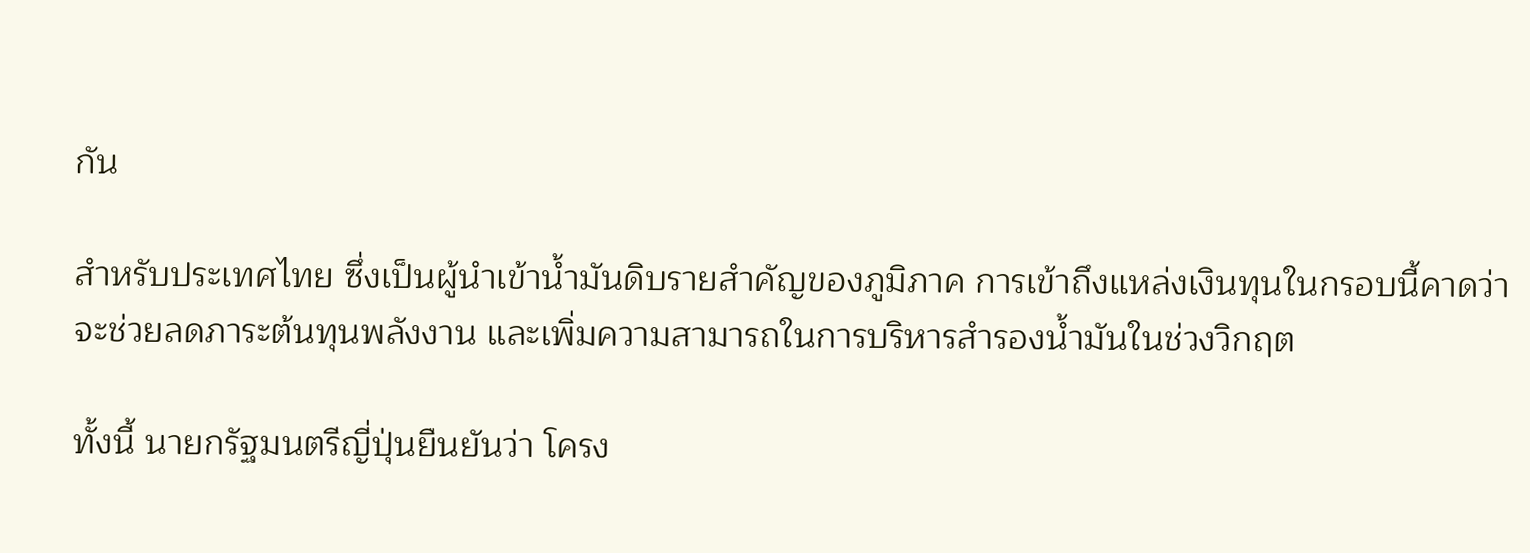กัน

สำหรับประเทศไทย ซึ่งเป็นผู้นำเข้าน้ำมันดิบรายสำคัญของภูมิภาค การเข้าถึงแหล่งเงินทุนในกรอบนี้คาดว่าจะช่วยลดภาระต้นทุนพลังงาน และเพิ่มความสามารถในการบริหารสำรองน้ำมันในช่วงวิกฤต

ทั้งนี้ นายกรัฐมนตรีญี่ปุ่นยืนยันว่า โครง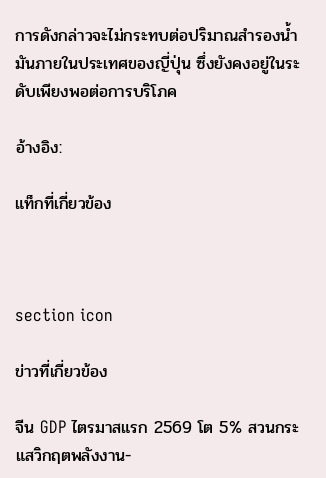การดังกล่าวจะไม่กระทบต่อปริมาณสำรองน้ำมันภายในประเทศของญี่ปุ่น ซึ่งยังคงอยู่ในระดับเพียงพอต่อการบริโภค

อ้างอิง:

แท็กที่เกี่ยวข้อง



section icon

ข่าวที่เกี่ยวข้อง

จีน GDP ไตรมาสแรก 2569 โต 5% สวนกระแสวิกฤตพลังงาน-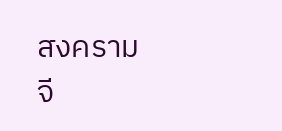สงคราม
จี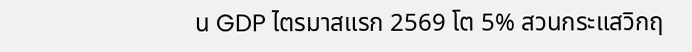น GDP ไตรมาสแรก 2569 โต 5% สวนกระแสวิกฤ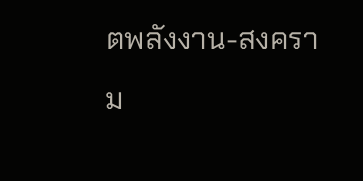ตพลังงาน-สงคราม